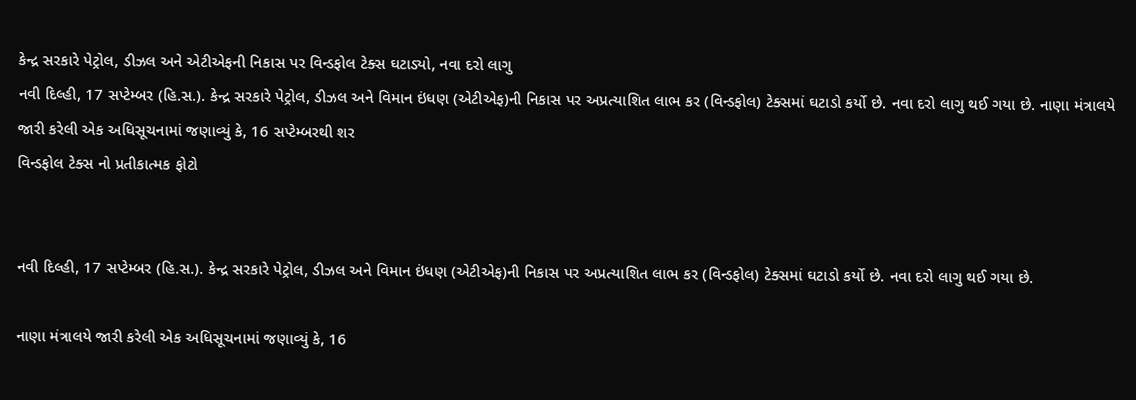કેન્દ્ર સરકારે પેટ્રોલ, ડીઝલ અને એટીએફની નિકાસ પર વિન્ડફોલ ટેક્સ ઘટાડ્યો, નવા દરો લાગુ
નવી દિલ્હી, 17 સપ્ટેમ્બર (હિ.સ.). કેન્દ્ર સરકારે પેટ્રોલ, ડીઝલ અને વિમાન ઇંધણ (એટીએફ)ની નિકાસ પર અપ્રત્યાશિત લાભ કર (વિન્ડફોલ) ટેક્સમાં ઘટાડો કર્યો છે. નવા દરો લાગુ થઈ ગયા છે. નાણા મંત્રાલયે જારી કરેલી એક અધિસૂચનામાં જણાવ્યું કે, 16 સપ્ટેમ્બરથી શર
વિન્ડફોલ ટેક્સ નો પ્રતીકાત્મક ફોટો


નવી દિલ્હી, 17 સપ્ટેમ્બર (હિ.સ.). કેન્દ્ર સરકારે પેટ્રોલ, ડીઝલ અને વિમાન ઇંધણ (એટીએફ)ની નિકાસ પર અપ્રત્યાશિત લાભ કર (વિન્ડફોલ) ટેક્સમાં ઘટાડો કર્યો છે. નવા દરો લાગુ થઈ ગયા છે.

નાણા મંત્રાલયે જારી કરેલી એક અધિસૂચનામાં જણાવ્યું કે, 16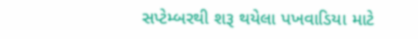સપ્ટેમ્બરથી શરૂ થયેલા પખવાડિયા માટે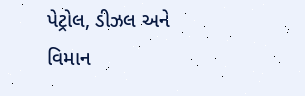પેટ્રોલ, ડીઝલ અને વિમાન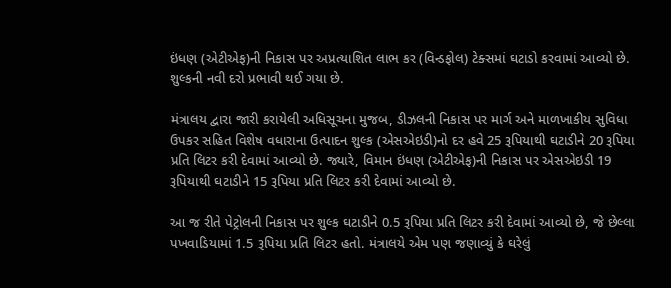ઇંધણ (એટીએફ)ની નિકાસ પર અપ્રત્યાશિત લાભ કર (વિન્ડફોલ) ટેક્સમાં ઘટાડો કરવામાં આવ્યો છે. શુલ્કની નવી દરો પ્રભાવી થઈ ગયા છે.

મંત્રાલય દ્વારા જારી કરાયેલી અધિસૂચના મુજબ, ડીઝલની નિકાસ પર માર્ગ અને માળખાકીય સુવિધા ઉપકર સહિત વિશેષ વધારાના ઉત્પાદન શુલ્ક (એસએઇડી)નો દર હવે 25 રૂપિયાથી ઘટાડીને 20 રૂપિયા પ્રતિ લિટર કરી દેવામાં આવ્યો છે. જ્યારે, વિમાન ઇંધણ (એટીએફ)ની નિકાસ પર એસએઇડી 19 રૂપિયાથી ઘટાડીને 15 રૂપિયા પ્રતિ લિટર કરી દેવામાં આવ્યો છે.

આ જ રીતે પેટ્રોલની નિકાસ પર શુલ્ક ઘટાડીને 0.5 રૂપિયા પ્રતિ લિટર કરી દેવામાં આવ્યો છે, જે છેલ્લા પખવાડિયામાં 1.5 રૂપિયા પ્રતિ લિટર હતો. મંત્રાલયે એમ પણ જણાવ્યું કે ઘરેલું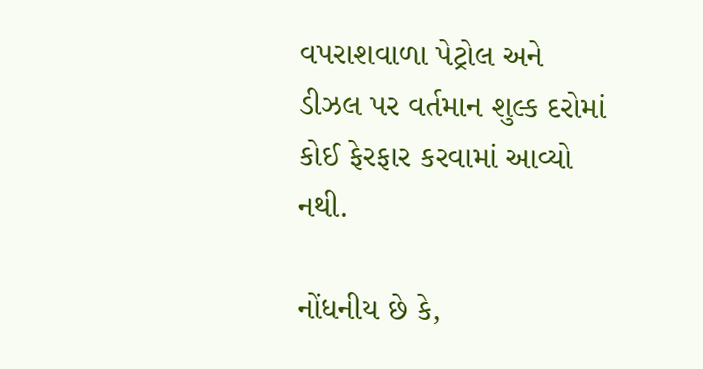વપરાશવાળા પેટ્રોલ અને ડીઝલ પર વર્તમાન શુલ્ક દરોમાં કોઈ ફેરફાર કરવામાં આવ્યો નથી.

નોંધનીય છે કે,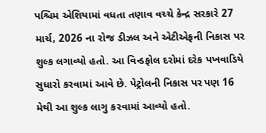પશ્ચિમ એશિયામાં વધતા તણાવ વચ્ચે કેન્દ્ર સરકારે 27 માર્ચ, 2026 ના રોજ ડીઝલ અને એટીએફની નિકાસ પર શુલ્ક લગાવ્યો હતો. આ વિન્ડફોલ દરોમાં દરેક પખવાડિયે સુધારો કરવામાં આવે છે. પેટ્રોલની નિકાસ પર પણ 16 મેથી આ શુલ્ક લાગુ કરવામાં આવ્યો હતો.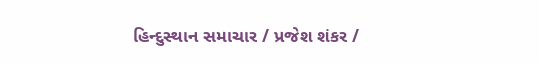હિન્દુસ્થાન સમાચાર / પ્રજેશ શંકર /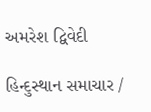અમરેશ દ્વિવેદી

હિન્દુસ્થાન સમાચાર /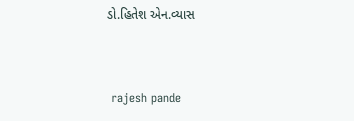ડો.હિતેશ એન.વ્યાસ


 rajesh pande